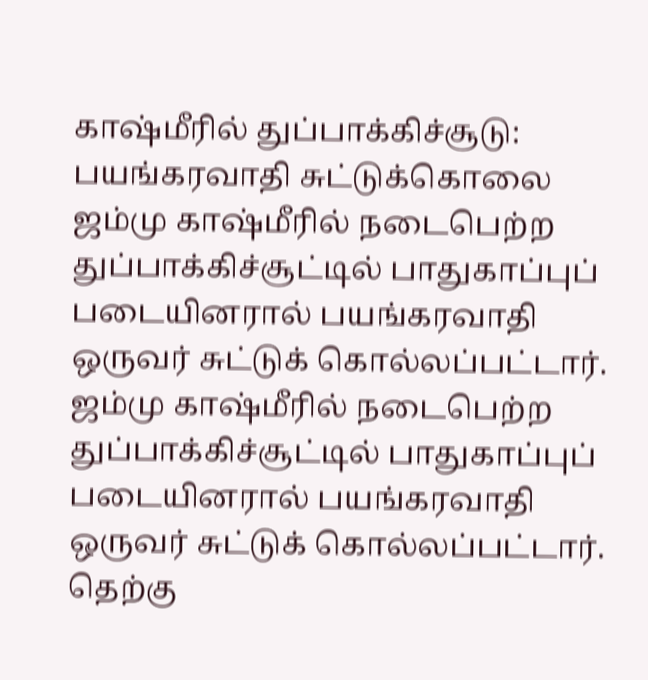காஷ்மீரில் துப்பாக்கிச்சூடு: பயங்கரவாதி சுட்டுக்கொலை
ஜம்மு காஷ்மீரில் நடைபெற்ற துப்பாக்கிச்சூட்டில் பாதுகாப்புப் படையினரால் பயங்கரவாதி ஒருவர் சுட்டுக் கொல்லப்பட்டார்.
ஜம்மு காஷ்மீரில் நடைபெற்ற துப்பாக்கிச்சூட்டில் பாதுகாப்புப் படையினரால் பயங்கரவாதி ஒருவர் சுட்டுக் கொல்லப்பட்டார்.
தெற்கு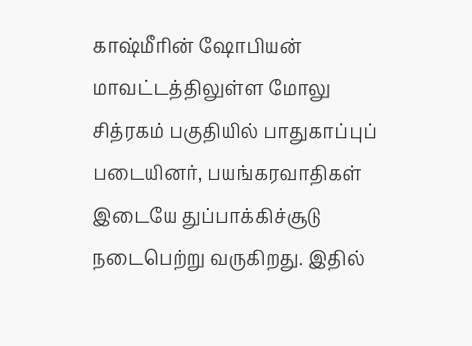காஷ்மீரின் ஷோபியன் மாவட்டத்திலுள்ள மோலு சித்ரகம் பகுதியில் பாதுகாப்புப் படையினர், பயங்கரவாதிகள் இடையே துப்பாக்கிச்சூடு நடைபெற்று வருகிறது. இதில்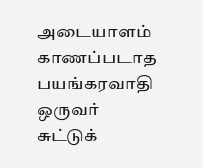அடையாளம் காணப்படாத பயங்கரவாதி ஒருவர் சுட்டுக்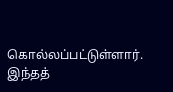கொல்லப்பட்டுள்ளார்.
இந்தத்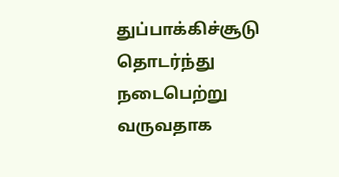துப்பாக்கிச்சூடு தொடர்ந்து நடைபெற்று வருவதாக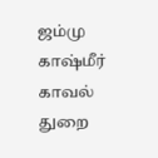ஜம்மு காஷ்மீர் காவல் துறை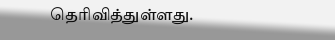தெரிவித்துள்ளது.